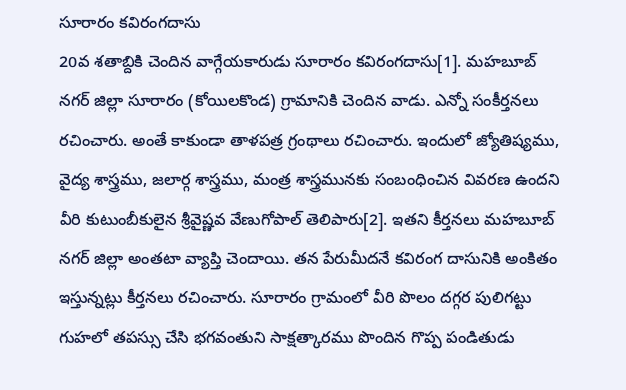సూరారం కవిరంగదాసు
20వ శతాబ్దికి చెందిన వాగ్గేయకారుడు సూరారం కవిరంగదాసు[1]. మహబూబ్ నగర్ జిల్లా సూరారం (కోయిలకొండ) గ్రామానికి చెందిన వాడు. ఎన్నో సంకీర్తనలు రచించారు. అంతే కాకుండా తాళపత్ర గ్రంథాలు రచించారు. ఇందులో జ్యోతిష్యము, వైద్య శాస్త్రము, జలార్గ శాస్త్రము, మంత్ర శాస్త్రమునకు సంబంధించిన వివరణ ఉందని వీరి కుటుంబీకులైన శ్రీవైష్ణవ వేణుగోపాల్ తెలిపారు[2]. ఇతని కీర్తనలు మహబూబ్ నగర్ జిల్లా అంతటా వ్యాప్తి చెందాయి. తన పేరుమీదనే కవిరంగ దాసునికి అంకితం ఇస్తున్నట్లు కీర్తనలు రచించారు. సూరారం గ్రామంలో వీరి పొలం దగ్గర పులిగట్టు గుహలో తపస్సు చేసి భగవంతుని సాక్షత్కారము పొందిన గొప్ప పండితుడు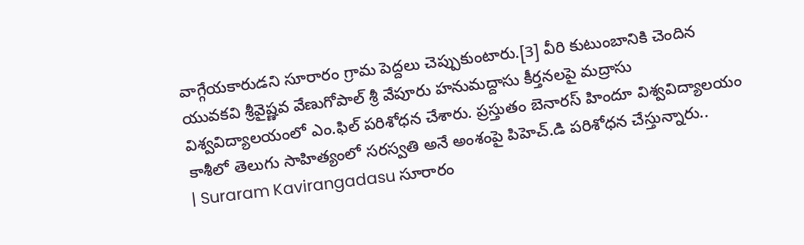వాగ్గేయకారుడని సూరారం గ్రామ పెద్దలు చెప్పుకుంటారు.[3] వీరి కుటుంబానికి చెందిన యువకవి శ్రీవైష్ణవ వేణుగోపాల్ శ్రీ వేపూరు హనుమద్దాసు కీర్తనలపై మద్రాసు విశ్వవిద్యాలయంలో ఎం.ఫిల్ పరిశోధన చేశారు. ప్రస్తుతం బెనారస్ హిందూ విశ్వవిద్యాలయం కాశీలో తెలుగు సాహిత్యంలో సరస్వతి అనే అంశంపై పిహెచ్.డి పరిశోధన చేస్తున్నారు..
| Suraram Kavirangadasu సూరారం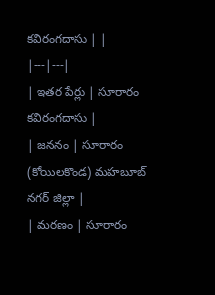కవిరంగదాసు | |
|---|---|
| ఇతర పేర్లు | సూరారం కవిరంగదాసు |
| జననం | సూరారం (కోయిలకొండ) మహబూబ్ నగర్ జిల్లా |
| మరణం | సూరారం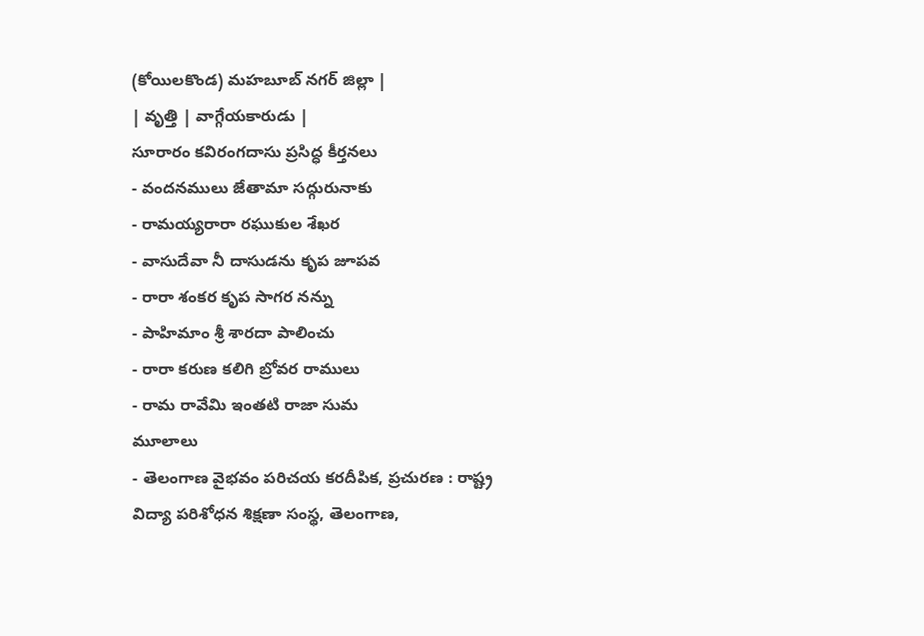(కోయిలకొండ) మహబూబ్ నగర్ జిల్లా |
| వృత్తి | వాగ్గేయకారుడు |
సూరారం కవిరంగదాసు ప్రసిద్ధ కీర్తనలు
- వందనములు జేతామా సద్గురునాకు
- రామయ్యరారా రఘుకుల శేఖర
- వాసుదేవా నీ దాసుడను కృప జూపవ
- రారా శంకర కృప సాగర నన్ను
- పాహిమాం శ్రీ శారదా పాలించు
- రారా కరుణ కలిగి బ్రోవర రాములు
- రామ రావేమి ఇంతటి రాజా సుమ
మూలాలు
- తెలంగాణ వైభవం పరిచయ కరదీపిక, ప్రచురణ : రాష్ట్ర విద్యా పరిశోధన శిక్షణా సంస్థ, తెలంగాణ,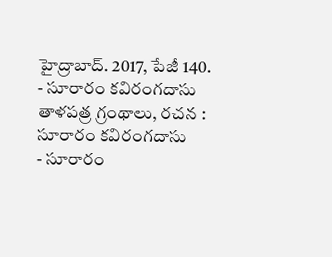హైద్రాబాద్. 2017, పేజీ 140.
- సూరారం కవిరంగదాసు తాళపత్ర గ్రంథాలు, రచన : సూరారం కవిరంగదాసు
- సూరారం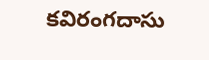కవిరంగదాసు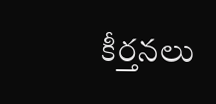కీర్తనలు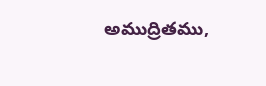అముద్రితము,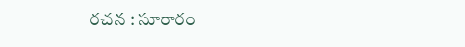రచన : సూరారం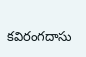కవిరంగదాసు